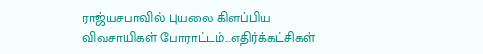ராஜ்யசபாவில் புயலை கிளப்பிய விவசாயிகள் போராட்டம்...எதிர்க்கட்சிகள்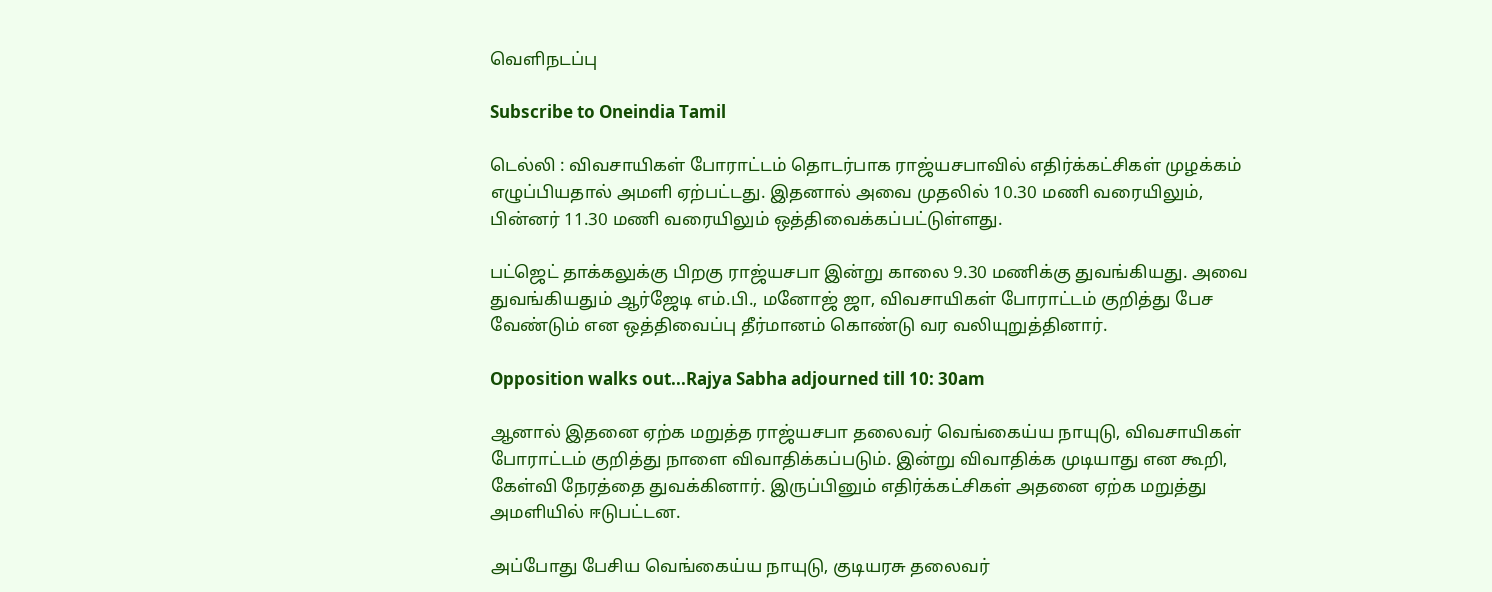வெளிநடப்பு

Subscribe to Oneindia Tamil

டெல்லி : விவசாயிகள் போராட்டம் தொடர்பாக ராஜ்யசபாவில் எதிர்க்கட்சிகள் முழக்கம் எழுப்பியதால் அமளி ஏற்பட்டது. இதனால் அவை முதலில் 10.30 மணி வரையிலும், பின்னர் 11.30 மணி வரையிலும் ஒத்திவைக்கப்பட்டுள்ளது.

பட்ஜெட் தாக்கலுக்கு பிறகு ராஜ்யசபா இன்று காலை 9.30 மணிக்கு துவங்கியது. அவை துவங்கியதும் ஆர்ஜேடி எம்.பி., மனோஜ் ஜா, விவசாயிகள் போராட்டம் குறித்து பேச வேண்டும் என ஒத்திவைப்பு தீர்மானம் கொண்டு வர வலியுறுத்தினார்.

Opposition walks out...Rajya Sabha adjourned till 10: 30am

ஆனால் இதனை ஏற்க மறுத்த ராஜ்யசபா தலைவர் வெங்கைய்ய நாயுடு, விவசாயிகள் போராட்டம் குறித்து நாளை விவாதிக்கப்படும். இன்று விவாதிக்க முடியாது என கூறி, கேள்வி நேரத்தை துவக்கினார். இருப்பினும் எதிர்க்கட்சிகள் அதனை ஏற்க மறுத்து அமளியில் ஈடுபட்டன.

அப்போது பேசிய வெங்கைய்ய நாயுடு, குடியரசு தலைவர்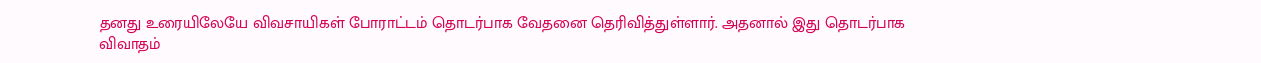தனது உரையிலேயே விவசாயிகள் போராட்டம் தொடர்பாக வேதனை தெரிவித்துள்ளார். அதனால் இது தொடர்பாக விவாதம்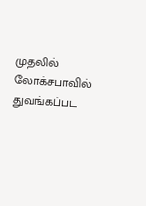முதலில் லோக்சபாவில் துவங்கப்பட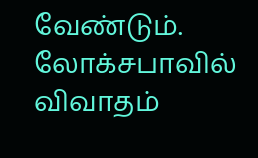வேண்டும். லோக்சபாவில் விவாதம்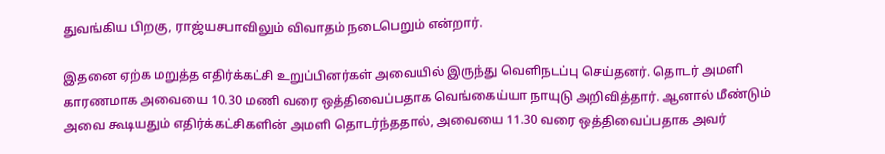துவங்கிய பிறகு, ராஜ்யசபாவிலும் விவாதம் நடைபெறும் என்றார்.

இதனை ஏற்க மறுத்த எதிர்க்கட்சி உறுப்பினர்கள் அவையில் இருந்து வெளிநடப்பு செய்தனர். தொடர் அமளி காரணமாக அவையை 10.30 மணி வரை ஒத்திவைப்பதாக வெங்கைய்யா நாயுடு அறிவித்தார். ஆனால் மீண்டும் அவை கூடியதும் எதிர்க்கட்சிகளின் அமளி தொடர்ந்ததால், அவையை 11.30 வரை ஒத்திவைப்பதாக அவர்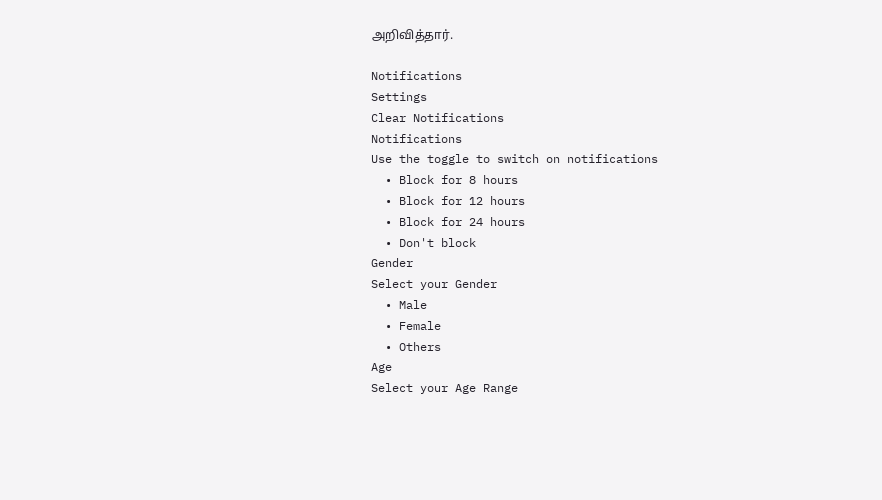அறிவித்தார்.

Notifications
Settings
Clear Notifications
Notifications
Use the toggle to switch on notifications
  • Block for 8 hours
  • Block for 12 hours
  • Block for 24 hours
  • Don't block
Gender
Select your Gender
  • Male
  • Female
  • Others
Age
Select your Age Range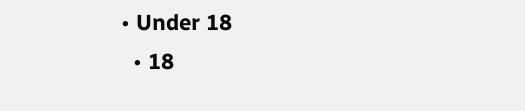• Under 18
  • 18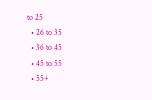to 25
  • 26 to 35
  • 36 to 45
  • 45 to 55
  • 55+